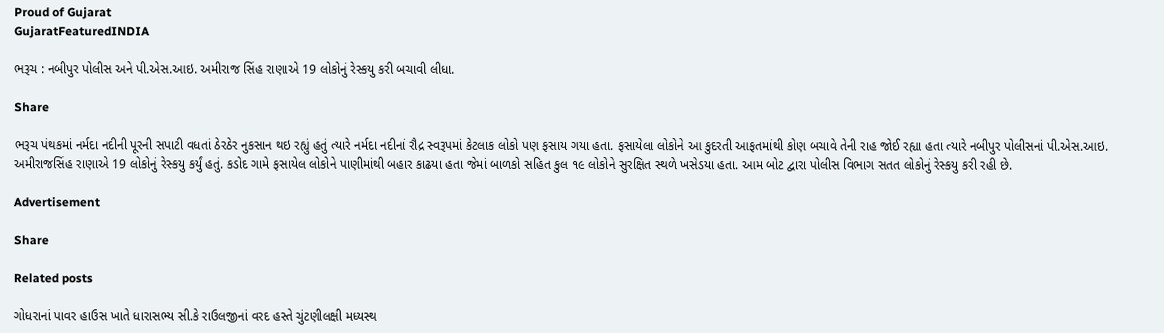Proud of Gujarat
GujaratFeaturedINDIA

ભરૂચ : નબીપુર પોલીસ અને પી.એસ.આઇ. અમીરાજ સિંહ રાણાએ 19 લોકોનું રેસ્કયુ કરી બચાવી લીધા.

Share

ભરૂચ પંથકમાં નર્મદા નદીની પૂરની સપાટી વધતાં ઠેરઠેર નુકસાન થઇ રહ્યું હતું ત્યારે નર્મદા નદીનાં રૌદ્ર સ્વરૂપમાં કેટલાક લોકો પણ ફસાય ગયા હતા. ફસાયેલા લોકોને આ કુદરતી આફતમાંથી કોણ બચાવે તેની રાહ જોઈ રહ્યા હતા ત્યારે નબીપુર પોલીસનાં પી.એસ.આઇ. અમીરાજસિંહ રાણાએ 19 લોકોનું રેસ્કયુ કર્યું હતું. કડોદ ગામે ફસાયેલ લોકોને પાણીમાંથી બહાર કાઢયા હતા જેમાં બાળકો સહિત કુલ ૧૯ લોકોને સુરક્ષિત સ્થળે ખસેડયા હતા. આમ બોટ દ્વારા પોલીસ વિભાગ સતત લોકોનું રેસ્કયુ કરી રહી છે.

Advertisement

Share

Related posts

ગોધરાનાં પાવર હાઉસ ખાતે ધારાસભ્ય સી.કે રાઉલજીનાં વરદ હસ્તે ચુંટણીલક્ષી મધ્યસ્થ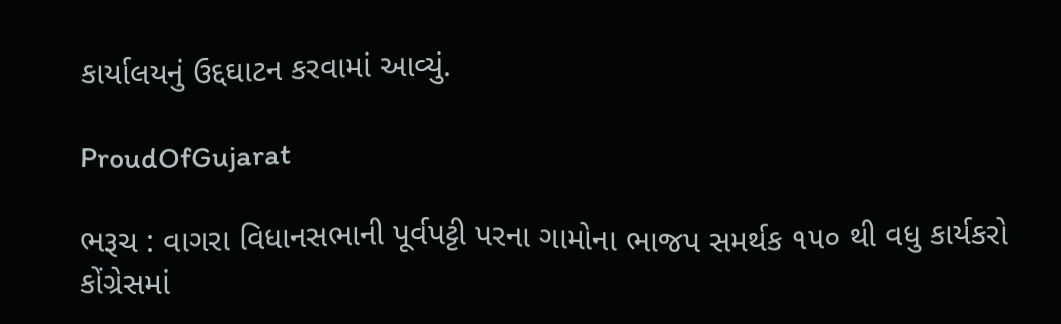કાર્યાલયનું ઉદ્દઘાટન કરવામાં આવ્યું.

ProudOfGujarat

ભરૂચ : વાગરા વિધાનસભાની પૂર્વપટ્ટી પરના ગામોના ભાજપ સમર્થક ૧૫૦ થી વધુ કાર્યકરો કોંગ્રેસમાં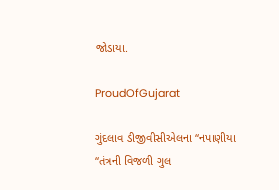જોડાયા.

ProudOfGujarat

ગુંદલાવ ડીજીવીસીએલના “નપાણીયા “તંત્રની વિજળી ગુલ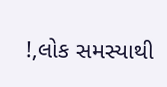!,લોક સમસ્યાથી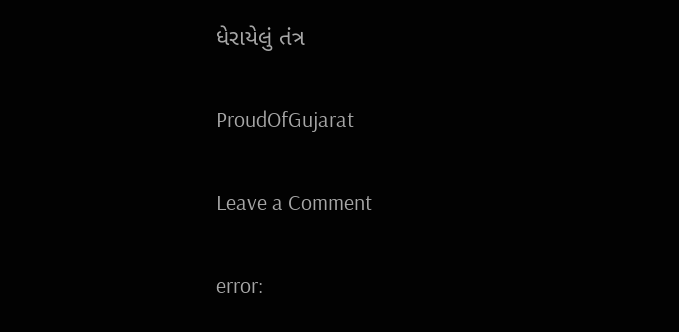ધેરાયેલું તંત્ર

ProudOfGujarat

Leave a Comment

error: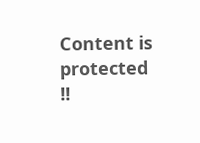Content is protected !!